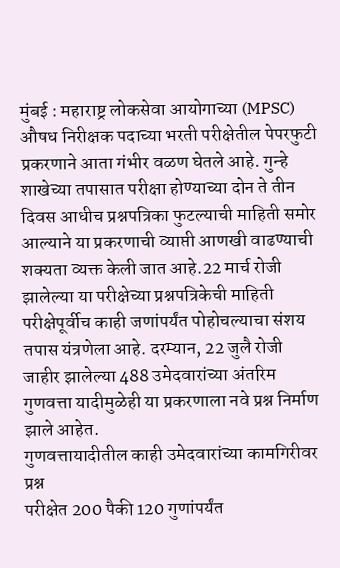मुंबई : महाराष्ट्र लोकसेवा आयोगाच्या (MPSC) औषध निरीक्षक पदाच्या भरती परीक्षेतील पेपरफुटी प्रकरणाने आता गंभीर वळण घेतले आहे. गुन्हे शाखेच्या तपासात परीक्षा होण्याच्या दोन ते तीन दिवस आधीच प्रश्नपत्रिका फुटल्याची माहिती समोर आल्याने या प्रकरणाची व्याप्ती आणखी वाढण्याची शक्यता व्यक्त केली जात आहे.22 मार्च रोजी झालेल्या या परीक्षेच्या प्रश्नपत्रिकेची माहिती परीक्षेपूर्वीच काही जणांपर्यंत पोहोचल्याचा संशय तपास यंत्रणेला आहे. दरम्यान, 22 जुलै रोजी जाहीर झालेल्या 488 उमेदवारांच्या अंतरिम गुणवत्ता यादीमुळेही या प्रकरणाला नवे प्रश्न निर्माण झाले आहेत.
गुणवत्तायादीतील काही उमेदवारांच्या कामगिरीवर प्रश्न
परीक्षेत 200 पैकी 120 गुणांपर्यंत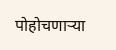पोहोचणाऱ्या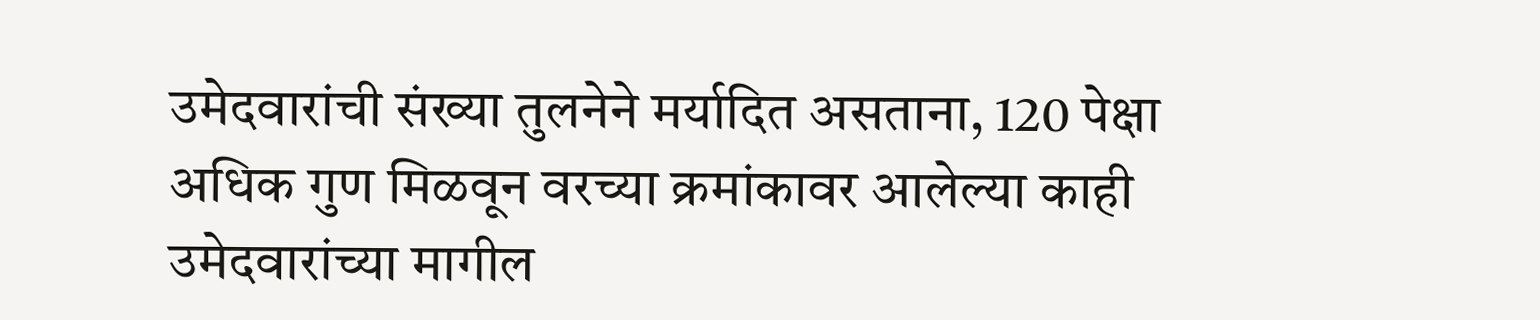उमेदवारांची संख्या तुलनेने मर्यादित असताना, 120 पेक्षा अधिक गुण मिळवून वरच्या क्रमांकावर आलेल्या काही उमेदवारांच्या मागील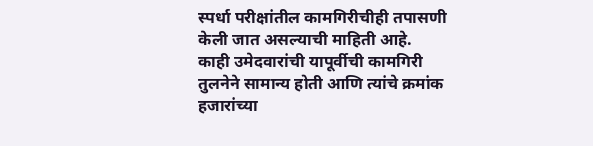स्पर्धा परीक्षांतील कामगिरीचीही तपासणी केली जात असल्याची माहिती आहे. काही उमेदवारांची यापूर्वीची कामगिरी तुलनेने सामान्य होती आणि त्यांचे क्रमांक हजारांच्या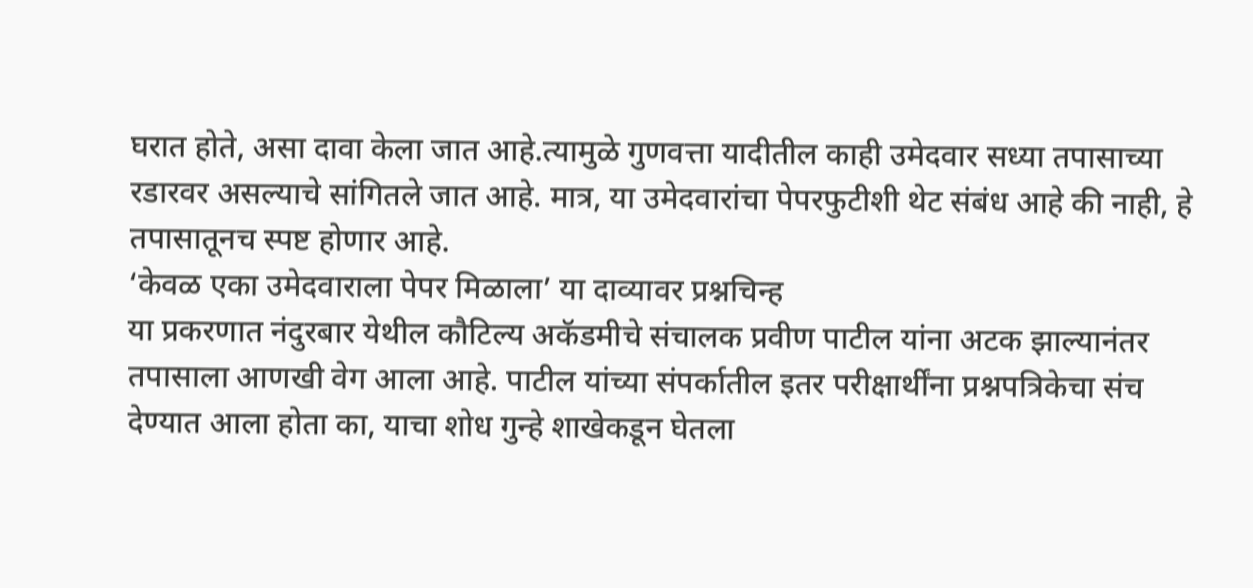घरात होते, असा दावा केला जात आहे.त्यामुळे गुणवत्ता यादीतील काही उमेदवार सध्या तपासाच्या रडारवर असल्याचे सांगितले जात आहे. मात्र, या उमेदवारांचा पेपरफुटीशी थेट संबंध आहे की नाही, हे तपासातूनच स्पष्ट होणार आहे.
‘केवळ एका उमेदवाराला पेपर मिळाला’ या दाव्यावर प्रश्नचिन्ह
या प्रकरणात नंदुरबार येथील कौटिल्य अकॅडमीचे संचालक प्रवीण पाटील यांना अटक झाल्यानंतर तपासाला आणखी वेग आला आहे. पाटील यांच्या संपर्कातील इतर परीक्षार्थींना प्रश्नपत्रिकेचा संच देण्यात आला होता का, याचा शोध गुन्हे शाखेकडून घेतला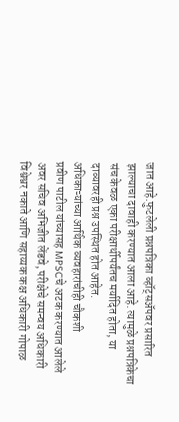जात आहे.फुटलेली प्रश्नपत्रिका व्हॉट्सॲपवर प्रसारित झाल्याचा दावाही करण्यात आला आहे. त्यामुळे प्रश्नपत्रिकेचा संच केवळ एका परीक्षार्थीपर्यंतच मर्यादित होता, या दाव्यावरही प्रश्न उपस्थित होत आहेत.
अधिकाऱ्यांच्या आर्थिक व्यवहारांचीही चौकशी
प्रवीण पाटील यांच्यासह MPSCचे अटक करण्यात आलेले अवर सचिव अभिजीत लेंडवे, परीक्षेचे समन्वय अधिकारी विश्वेश्वर नकाते आणि सहाय्यक कक्ष अधिकारी गोपाळ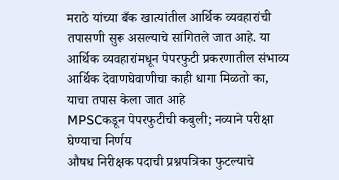मराठे यांच्या बँक खात्यांतील आर्थिक व्यवहारांची तपासणी सुरू असल्याचे सांगितले जात आहे. या आर्थिक व्यवहारांमधून पेपरफुटी प्रकरणातील संभाव्य आर्थिक देवाणघेवाणीचा काही धागा मिळतो का, याचा तपास केला जात आहे
MPSCकडून पेपरफुटीची कबुली; नव्याने परीक्षा घेण्याचा निर्णय
औषध निरीक्षक पदाची प्रश्नपत्रिका फुटल्याचे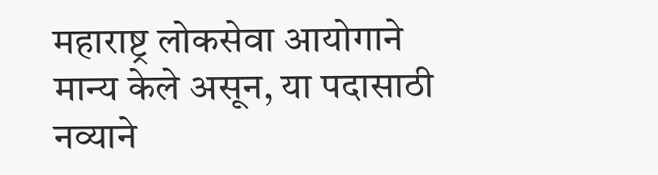महाराष्ट्र लोकसेवा आयोगाने मान्य केले असून, या पदासाठी नव्याने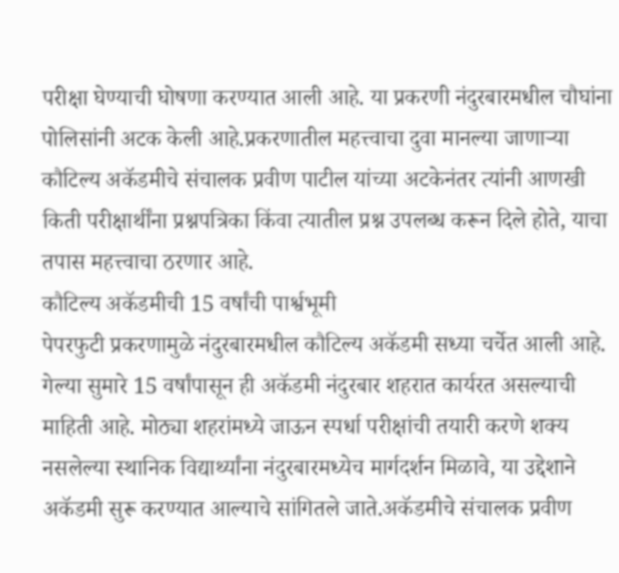परीक्षा घेण्याची घोषणा करण्यात आली आहे. या प्रकरणी नंदुरबारमधील चौघांना पोलिसांनी अटक केली आहे.प्रकरणातील महत्त्वाचा दुवा मानल्या जाणाऱ्या कौटिल्य अकॅडमीचे संचालक प्रवीण पाटील यांच्या अटकेनंतर त्यांनी आणखी किती परीक्षार्थींना प्रश्नपत्रिका किंवा त्यातील प्रश्न उपलब्ध करून दिले होते, याचा तपास महत्त्वाचा ठरणार आहे.
कौटिल्य अकॅडमीची 15 वर्षांची पार्श्वभूमी
पेपरफुटी प्रकरणामुळे नंदुरबारमधील कौटिल्य अकॅडमी सध्या चर्चेत आली आहे. गेल्या सुमारे 15 वर्षांपासून ही अकॅडमी नंदुरबार शहरात कार्यरत असल्याची माहिती आहे. मोठ्या शहरांमध्ये जाऊन स्पर्धा परीक्षांची तयारी करणे शक्य नसलेल्या स्थानिक विद्यार्थ्यांना नंदुरबारमध्येच मार्गदर्शन मिळावे, या उद्देशाने अकॅडमी सुरू करण्यात आल्याचे सांगितले जाते.अकॅडमीचे संचालक प्रवीण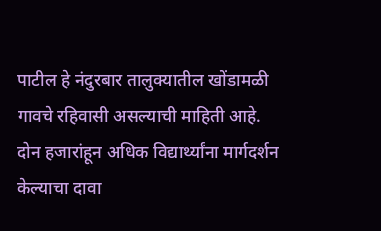पाटील हे नंदुरबार तालुक्यातील खोंडामळी गावचे रहिवासी असल्याची माहिती आहे.
दोन हजारांहून अधिक विद्यार्थ्यांना मार्गदर्शन केल्याचा दावा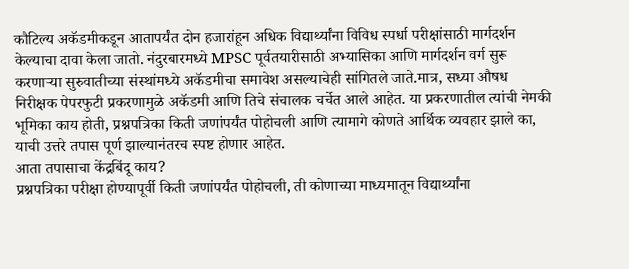कौटिल्य अकॅडमीकडून आतापर्यंत दोन हजारांहून अधिक विद्यार्थ्यांना विविध स्पर्धा परीक्षांसाठी मार्गदर्शन केल्याचा दावा केला जातो. नंदुरबारमध्ये MPSC पूर्वतयारीसाठी अभ्यासिका आणि मार्गदर्शन वर्ग सुरू करणाऱ्या सुरुवातीच्या संस्थांमध्ये अकॅडमीचा समावेश असल्याचेही सांगितले जाते.मात्र, सध्या औषध निरीक्षक पेपरफुटी प्रकरणामुळे अकॅडमी आणि तिचे संचालक चर्चेत आले आहेत. या प्रकरणातील त्यांची नेमकी भूमिका काय होती, प्रश्नपत्रिका किती जणांपर्यंत पोहोचली आणि त्यामागे कोणते आर्थिक व्यवहार झाले का, याची उत्तरे तपास पूर्ण झाल्यानंतरच स्पष्ट होणार आहेत.
आता तपासाचा केंद्रबिंदू काय?
प्रश्नपत्रिका परीक्षा होण्यापूर्वी किती जणांपर्यंत पोहोचली, ती कोणाच्या माध्यमातून विद्यार्थ्यांना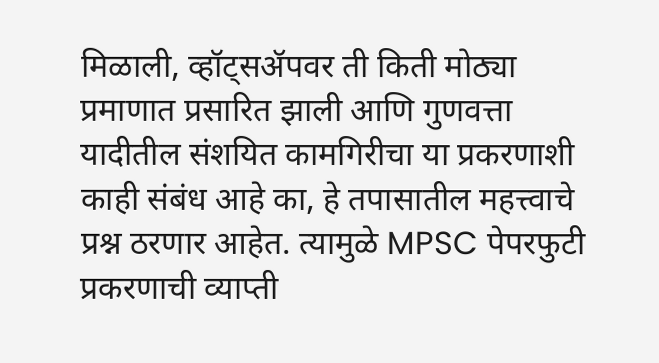मिळाली, व्हॉट्सॲपवर ती किती मोठ्या प्रमाणात प्रसारित झाली आणि गुणवत्ता यादीतील संशयित कामगिरीचा या प्रकरणाशी काही संबंध आहे का, हे तपासातील महत्त्वाचे प्रश्न ठरणार आहेत. त्यामुळे MPSC पेपरफुटी प्रकरणाची व्याप्ती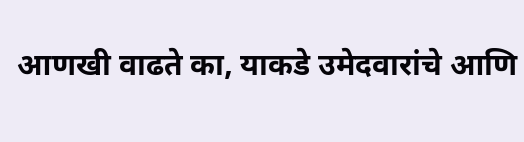आणखी वाढते का, याकडे उमेदवारांचे आणि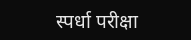स्पर्धा परीक्षा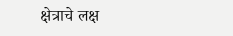क्षेत्राचे लक्ष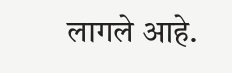लागले आहे.